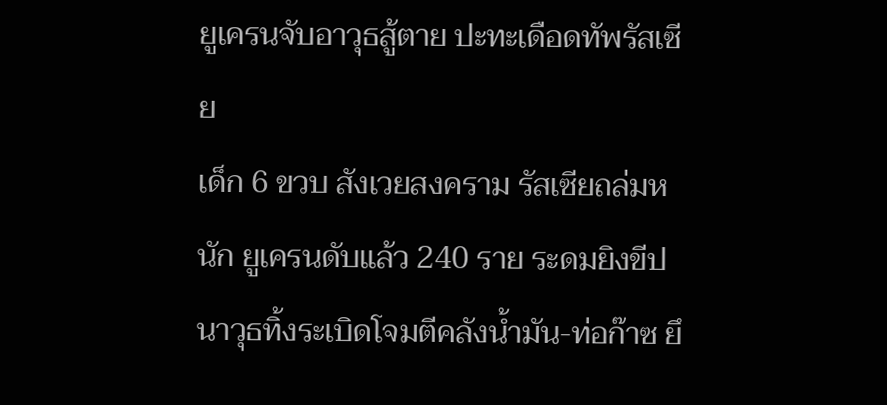ยูเครนจับอาวุธสู้ตาย ปะทะเดือดทัพรัสเซีย
เด็ก 6 ขวบ สังเวยสงคราม รัสเซียถล่มหนัก ยูเครนดับแล้ว 240 ราย ระดมยิงขีปนาวุธทิ้งระเบิดโจมตีคลังน้ำมัน-ท่อก๊าซ ยึ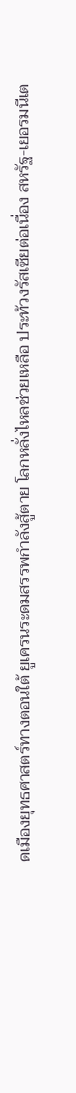ดเมืองยุทธศาสตร์ทางตอนใต้ ยูเครนระดมสรรพกำลังสู้ตาย โลกหลั่งไหลช่วยเหลือ ประท้วงรัสเซียต่อเนื่อง สหรัฐ-เยอรมนีเต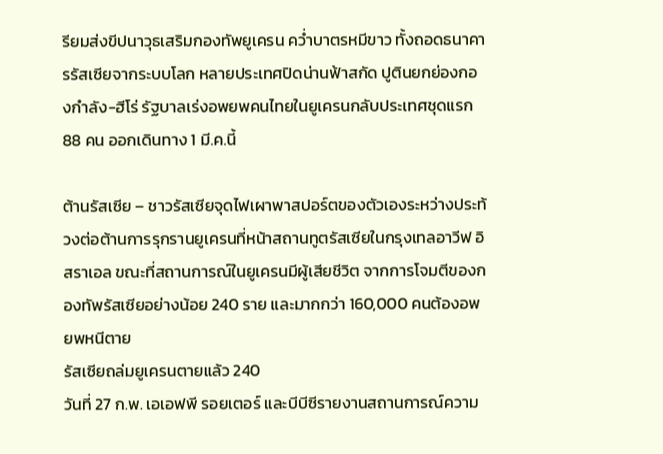รียมส่งขีปนาวุธเสริมกองทัพยูเครน คว่ำบาตรหมีขาว ทั้งถอดธนาคารรัสเซียจากระบบโลก หลายประเทศปิดน่านฟ้าสกัด ปูตินยกย่องกองกำลัง-ฮีโร่ รัฐบาลเร่งอพยพคนไทยในยูเครนกลับประเทศชุดแรก 88 คน ออกเดินทาง 1 มี.ค.นี้

ต้านรัสเซีย – ชาวรัสเซียจุดไฟเผาพาสปอร์ตของตัวเองระหว่างประท้วงต่อต้านการรุกรานยูเครนที่หน้าสถานทูตรัสเซียในกรุงเทลอาวีฟ อิสราเอล ขณะที่สถานการณ์ในยูเครนมีผู้เสียชีวิต จากการโจมตีของกองทัพรัสเซียอย่างน้อย 240 ราย และมากกว่า 160,000 คนต้องอพยพหนีตาย
รัสเซียถล่มยูเครนตายแล้ว 240
วันที่ 27 ก.พ. เอเอฟพี รอยเตอร์ และบีบีซีรายงานสถานการณ์ความ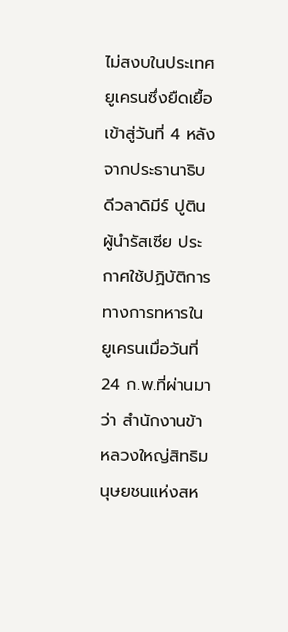ไม่สงบในประเทศยูเครนซึ่งยืดเยื้อเข้าสู่วันที่ 4 หลังจากประธานาธิบดีวลาดิมีร์ ปูติน ผู้นำรัสเซีย ประกาศใช้ปฏิบัติการทางการทหารในยูเครนเมื่อวันที่ 24 ก.พ.ที่ผ่านมาว่า สำนักงานข้าหลวงใหญ่สิทธิมนุษยชนแห่งสห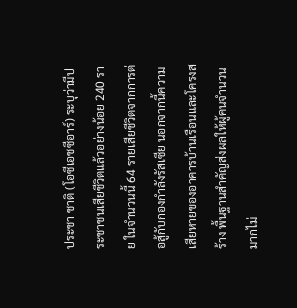ประชา ชาติ (โอซีเอชซีอาร์) ระบุว่ามีประชาชนเสียชีวิตแล้วอย่างน้อย 240 ราย ในจำนวนนี้ 64 รายเสียชีวิตจากการต่อสู้กับกองกำลังรัสเซีย นอกจากนี้ความเสียหายของอาคารบ้านเรือนและโครงสร้าง พื้นฐานสำคัญส่งผลให้ผู้คนจำนวนมากไม่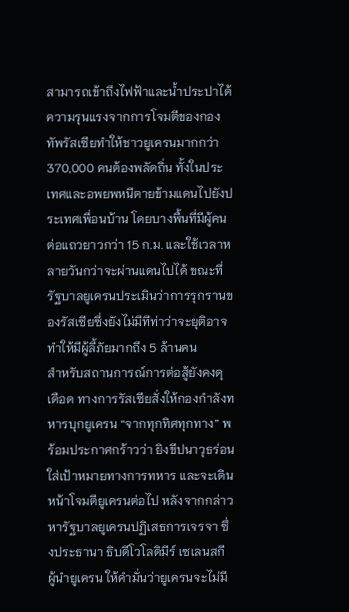สามารถเข้าถึงไฟฟ้าและน้ำประปาได้ ความรุนแรงจากการโจมตีของกองทัพรัสเซียทำให้ชาวยูเครนมากกว่า 370,000 คนต้องพลัดถิ่น ทั้งในประเทศและอพยพหนีตายข้ามแดนไปยังประเทศเพื่อนบ้าน โดยบางพื้นที่มีผู้คนต่อแถวยาวกว่า 15 ก.ม. และใช้เวลาหลายวันกว่าจะผ่านแดนไปได้ ขณะที่รัฐบาลยูเครนประเมินว่าการรุกรานของรัสเซียซึ่งยังไม่มีทีท่าว่าจะยุติอาจทำให้มีผู้ลี้ภัยมากถึง 5 ล้านคน
สำหรับสถานการณ์การต่อสู้ยังคงดุเดือด ทางการรัสเซียสั่งให้กองกำลังทหารบุกยูเครน “จากทุกทิศทุกทาง” พร้อมประกาศกร้าวว่า ยิงขีปนาวุธร่อนใส่เป้าหมายทางการทหาร และจะเดินหน้าโจมตียูเครนต่อไป หลังจากกล่าวหารัฐบาลยูเครนปฏิเสธการเจรจา ซึ่งประธานา ธิบดีโวโลดิมีร์ เซเลนสกี ผู้นำยูเครน ให้คำมั่นว่ายูเครนจะไม่มี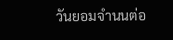วันยอมจำนนต่อ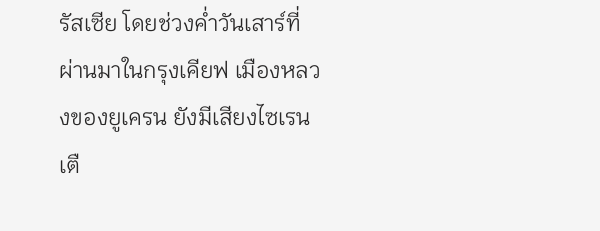รัสเซีย โดยช่วงค่ำวันเสาร์ที่ผ่านมาในกรุงเคียฟ เมืองหลวงของยูเครน ยังมีเสียงไซเรนเตื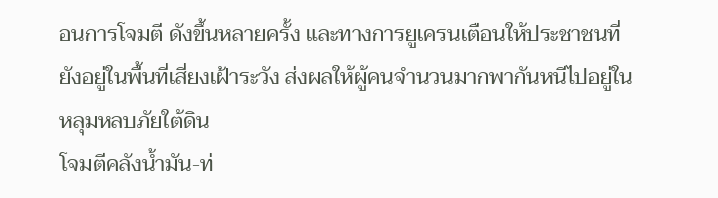อนการโจมตี ดังขึ้นหลายครั้ง และทางการยูเครนเตือนให้ประชาชนที่ยังอยู่ในพื้นที่เสี่ยงเฝ้าระวัง ส่งผลให้ผู้คนจำนวนมากพากันหนีไปอยู่ในหลุมหลบภัยใต้ดิน
โจมตีคลังน้ำมัน-ท่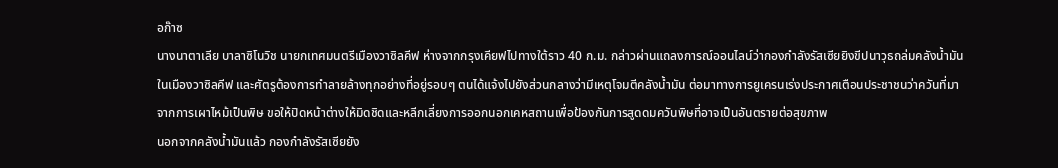อก๊าซ
นางนาตาเลีย บาลาซิโนวิช นายกเทศมนตรีเมืองวาซิลคีฟ ห่างจากกรุงเคียฟไปทางใต้ราว 40 ก.ม. กล่าวผ่านแถลงการณ์ออนไลน์ว่ากองกำลังรัสเซียยิงขีปนาวุธถล่มคลังน้ำมันในเมืองวาซิลคีฟ และศัตรูต้องการทำลายล้างทุกอย่างที่อยู่รอบๆ ตนได้แจ้งไปยังส่วนกลางว่ามีเหตุโจมตีคลังน้ำมัน ต่อมาทางการยูเครนเร่งประกาศเตือนประชาชนว่าควันที่มาจากการเผาไหม้เป็นพิษ ขอให้ปิดหน้าต่างให้มิดชิดและหลีกเลี่ยงการออกนอกเคหสถานเพื่อป้องกันการสูดดมควันพิษที่อาจเป็นอันตรายต่อสุขภาพ
นอกจากคลังน้ำมันแล้ว กองกำลังรัสเซียยัง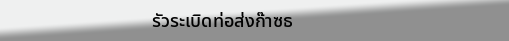รัวระเบิดท่อส่งก๊าซธ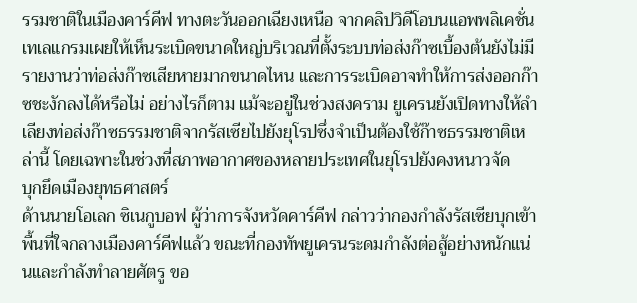รรมชาติในเมืองคาร์คีฟ ทางตะวันออกเฉียงเหนือ จากคลิปวิดีโอบนแอพพลิเคชั่นเทเลแกรมเผยให้เห็นระเบิดขนาดใหญ่บริเวณที่ตั้งระบบท่อส่งก๊าซเบื้องต้นยังไม่มีรายงานว่าท่อส่งก๊าซเสียหายมากขนาดไหน และการระเบิดอาจทำให้การส่งออกก๊าซชะงักลงได้หรือไม่ อย่างไรก็ตาม แม้จะอยู่ในช่วงสงคราม ยูเครนยังเปิดทางให้ลำเลียงท่อส่งก๊าซธรรมชาติจากรัสเซียไปยังยุโรปซึ่งจำเป็นต้องใช้ก๊าซธรรมชาติเหล่านี้ โดยเฉพาะในช่วงที่สภาพอากาศของหลายประเทศในยุโรปยังคงหนาวจัด
บุกยึดเมืองยุทธศาสตร์
ด้านนายโอเลก ซิเนกูบอฟ ผู้ว่าการจังหวัดคาร์คีฟ กล่าวว่ากองกำลังรัสเซียบุกเข้าพื้นที่ใจกลางเมืองคาร์คีฟแล้ว ขณะที่กองทัพยูเครนระดมกำลังต่อสู้อย่างหนักแน่นและกำลังทำลายศัตรู ขอ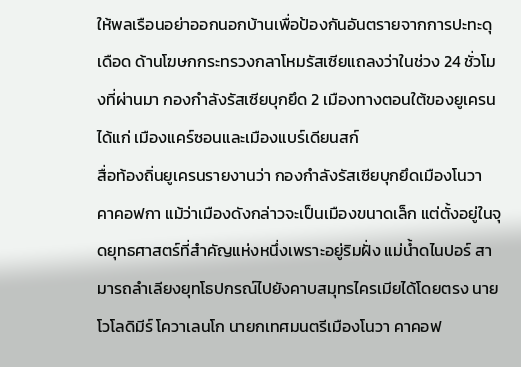ให้พลเรือนอย่าออกนอกบ้านเพื่อป้องกันอันตรายจากการปะทะดุเดือด ด้านโฆษกกระทรวงกลาโหมรัสเซียแถลงว่าในช่วง 24 ชั่วโมงที่ผ่านมา กองกำลังรัสเซียบุกยึด 2 เมืองทางตอนใต้ของยูเครน ได้แก่ เมืองแคร์ซอนและเมืองแบร์เดียนสก์
สื่อท้องถิ่นยูเครนรายงานว่า กองกำลังรัสเซียบุกยึดเมืองโนวา คาคอฟกา แม้ว่าเมืองดังกล่าวจะเป็นเมืองขนาดเล็ก แต่ตั้งอยู่ในจุดยุทธศาสตร์ที่สำคัญแห่งหนึ่งเพราะอยู่ริมฝั่ง แม่น้ำดไนปอร์ สามารถลำเลียงยุทโธปกรณ์ไปยังคาบสมุทรไครเมียได้โดยตรง นายโวโลดิมีร์ โควาเลนโก นายกเทศมนตรีเมืองโนวา คาคอฟ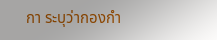กา ระบุว่ากองกำ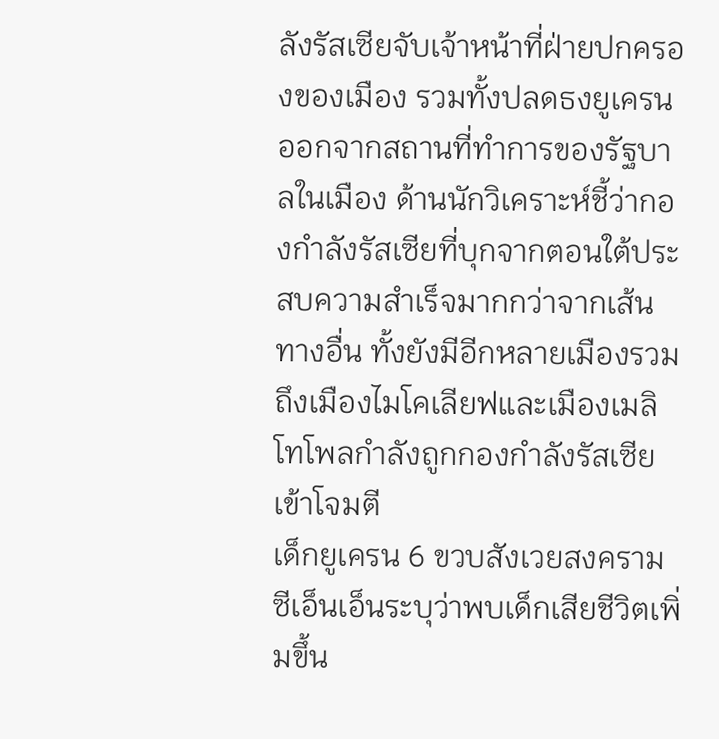ลังรัสเซียจับเจ้าหน้าที่ฝ่ายปกครองของเมือง รวมทั้งปลดธงยูเครนออกจากสถานที่ทำการของรัฐบาลในเมือง ด้านนักวิเคราะห์ชี้ว่ากองกำลังรัสเซียที่บุกจากตอนใต้ประสบความสำเร็จมากกว่าจากเส้นทางอื่น ทั้งยังมีอีกหลายเมืองรวมถึงเมืองไมโคเลียฟและเมืองเมลิโทโพลกำลังถูกกองกำลังรัสเซียเข้าโจมตี
เด็กยูเครน 6 ขวบสังเวยสงคราม
ซีเอ็นเอ็นระบุว่าพบเด็กเสียชีวิตเพิ่มขึ้น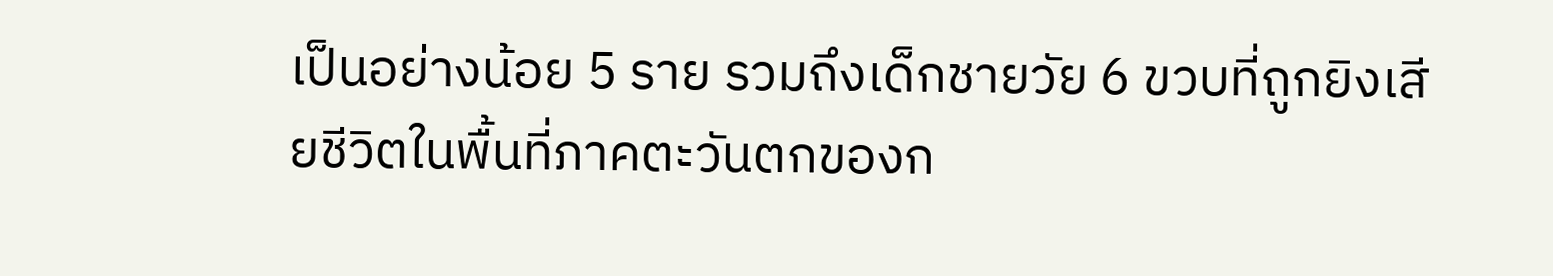เป็นอย่างน้อย 5 ราย รวมถึงเด็กชายวัย 6 ขวบที่ถูกยิงเสียชีวิตในพื้นที่ภาคตะวันตกของก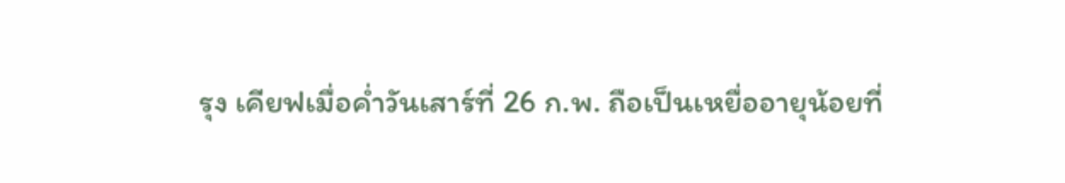รุง เคียฟเมื่อค่ำวันเสาร์ที่ 26 ก.พ. ถือเป็นเหยื่ออายุน้อยที่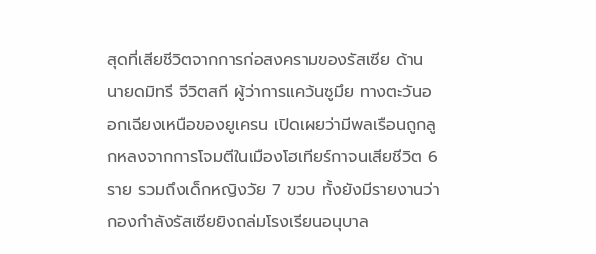สุดที่เสียชีวิตจากการก่อสงครามของรัสเซีย ด้านนายดมิทรี จีวิตสกี ผู้ว่าการแคว้นซูมึย ทางตะวันออกเฉียงเหนือของยูเครน เปิดเผยว่ามีพลเรือนถูกลูกหลงจากการโจมตีในเมืองโฮเทียร์กาจนเสียชีวิต 6 ราย รวมถึงเด็กหญิงวัย 7 ขวบ ทั้งยังมีรายงานว่ากองกำลังรัสเซียยิงถล่มโรงเรียนอนุบาล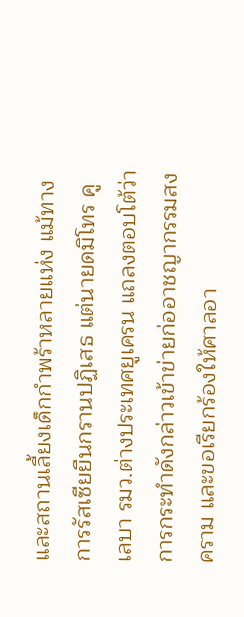และสถานเลี้ยงเด็กกำพร้าหลายแห่ง แม้ทางการรัสเซียยืนกรานปฏิเสธ แต่นายดมิโทร คูเลบา รมว.ต่างประเทศยูเครน แถลงตอบโต้ว่าการกระทำดังกล่าวเข้าข่ายก่ออาชญากรรมสงคราม และขอเรียกร้องให้ศาลอา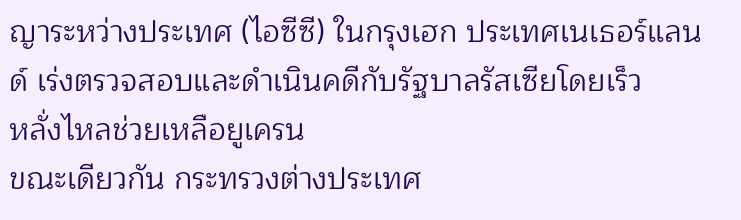ญาระหว่างประเทศ (ไอซีซี) ในกรุงเฮก ประเทศเนเธอร์แลนด์ เร่งตรวจสอบและดำเนินคดีกับรัฐบาลรัสเซียโดยเร็ว
หลั่งไหลช่วยเหลือยูเครน
ขณะเดียวกัน กระทรวงต่างประเทศ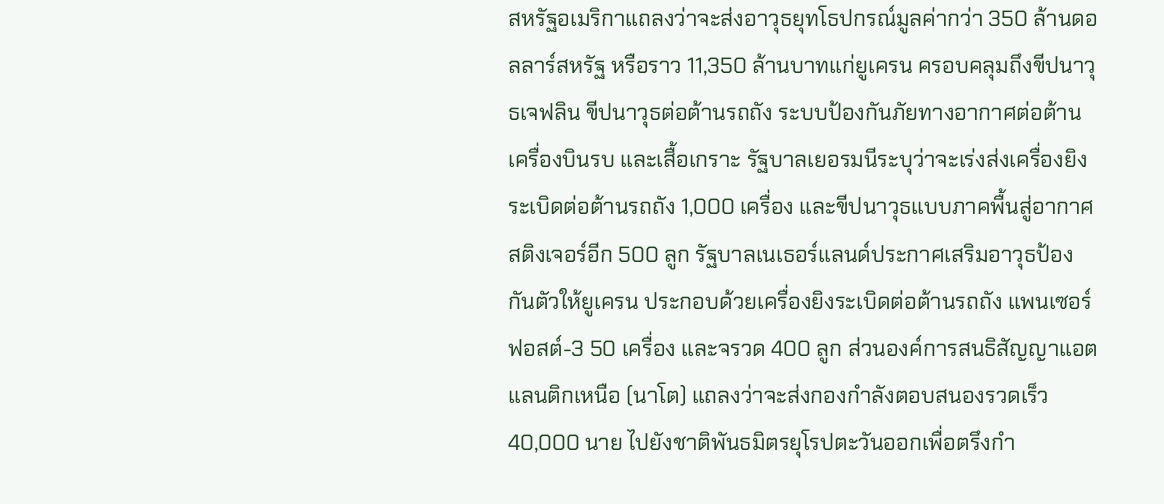สหรัฐอเมริกาแถลงว่าจะส่งอาวุธยุทโธปกรณ์มูลค่ากว่า 350 ล้านดอลลาร์สหรัฐ หรือราว 11,350 ล้านบาทแก่ยูเครน ครอบคลุมถึงขีปนาวุธเจฟลิน ขีปนาวุธต่อต้านรถถัง ระบบป้องกันภัยทางอากาศต่อต้านเครื่องบินรบ และเสื้อเกราะ รัฐบาลเยอรมนีระบุว่าจะเร่งส่งเครื่องยิงระเบิดต่อต้านรถถัง 1,000 เครื่อง และขีปนาวุธแบบภาคพื้นสู่อากาศสติงเจอร์อีก 500 ลูก รัฐบาลเนเธอร์แลนด์ประกาศเสริมอาวุธป้องกันตัวให้ยูเครน ประกอบด้วยเครื่องยิงระเบิดต่อต้านรถถัง แพนเซอร์ฟอสต์-3 50 เครื่อง และจรวด 400 ลูก ส่วนองค์การสนธิสัญญาแอตแลนติกเหนือ (นาโต) แถลงว่าจะส่งกองกำลังตอบสนองรวดเร็ว 40,000 นาย ไปยังชาติพันธมิตรยุโรปตะวันออกเพื่อตรึงกำ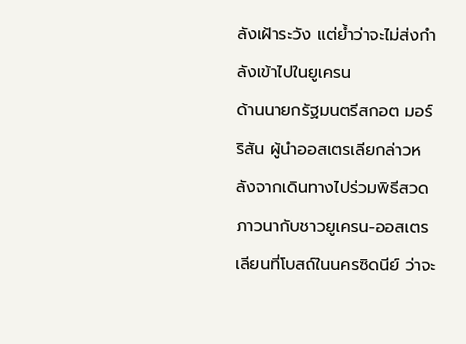ลังเฝ้าระวัง แต่ย้ำว่าจะไม่ส่งกำลังเข้าไปในยูเครน
ด้านนายกรัฐมนตรีสกอต มอร์ริสัน ผู้นำออสเตรเลียกล่าวหลังจากเดินทางไปร่วมพิธีสวดภาวนากับชาวยูเครน-ออสเตรเลียนที่โบสถ์ในนครซิดนีย์ ว่าจะ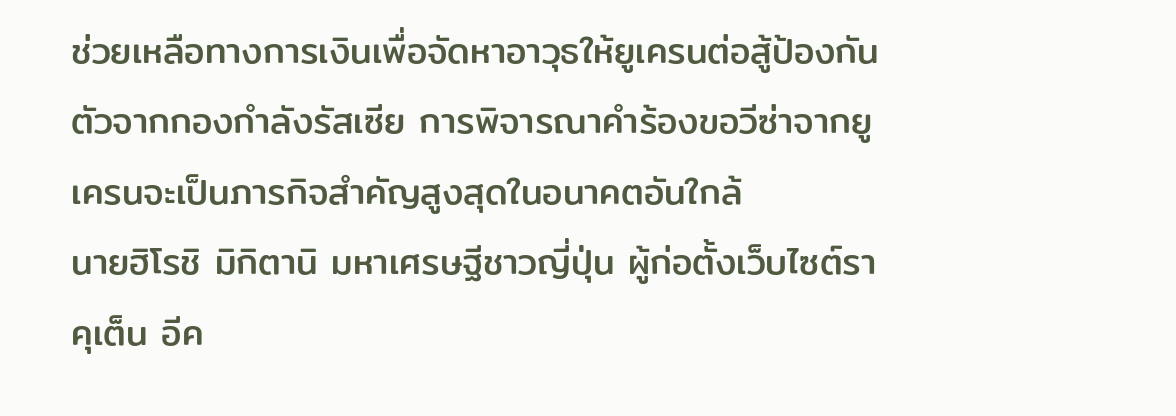ช่วยเหลือทางการเงินเพื่อจัดหาอาวุธให้ยูเครนต่อสู้ป้องกันตัวจากกองกำลังรัสเซีย การพิจารณาคำร้องขอวีซ่าจากยูเครนจะเป็นภารกิจสำคัญสูงสุดในอนาคตอันใกล้
นายฮิโรชิ มิกิตานิ มหาเศรษฐีชาวญี่ปุ่น ผู้ก่อตั้งเว็บไซต์ราคุเต็น อีค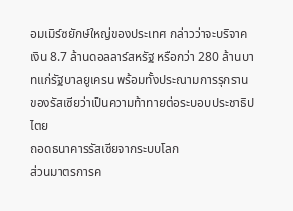อมเมิร์ซยักษ์ใหญ่ของประเทศ กล่าวว่าจะบริจาคเงิน 8.7 ล้านดอลลาร์สหรัฐ หรือกว่า 280 ล้านบาทแก่รัฐบาลยูเครน พร้อมทั้งประณามการรุกรานของรัสเซียว่าเป็นความท้าทายต่อระบอบประชาธิปไตย
ถอดธนาคารรัสเซียจากระบบโลก
ส่วนมาตรการค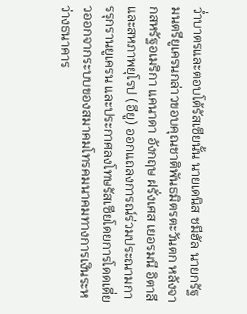ว่ำบาตรและตอบโต้รัสเซียนั้น นายเดนิส ชมีฮัล นายกรัฐมนตรียูเครนกล่าวขอบคุณชาติพันธมิตรตะวันตก หลังจากสหรัฐอเมริกา แคนาดา อังกฤษ ฝรั่งเศส เยอรมนี อิตาลี และสหภาพยุโรป (อียู) ออกแถลงการณ์ร่วมประณามการรุกรานยูเครน และประกาศลงโทษรัสเซียโดยการโดดเดี่ยวออกจากระบบของสมาคมโทรคมนาคมทางการเงินระหว่างธนาคาร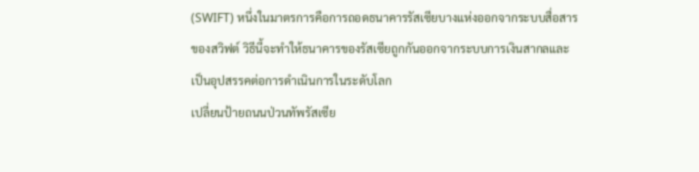(SWIFT) หนึ่งในมาตรการคือการถอดธนาคารรัสเซียบางแห่งออกจากระบบสื่อสารของสวิฟต์ วิธีนี้จะทำให้ธนาคารของรัสเซียถูกกันออกจากระบบการเงินสากลและเป็นอุปสรรคต่อการดำเนินการในระดับโลก
เปลี่ยนป้ายถนนป่วนทัพรัสเซีย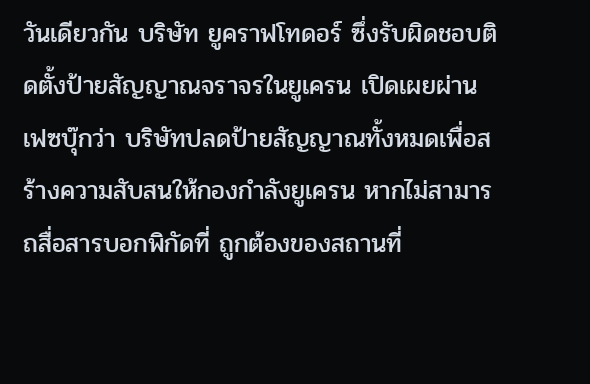วันเดียวกัน บริษัท ยูคราฟโทดอร์ ซึ่งรับผิดชอบติดตั้งป้ายสัญญาณจราจรในยูเครน เปิดเผยผ่านเฟซบุ๊กว่า บริษัทปลดป้ายสัญญาณทั้งหมดเพื่อสร้างความสับสนให้กองกำลังยูเครน หากไม่สามารถสื่อสารบอกพิกัดที่ ถูกต้องของสถานที่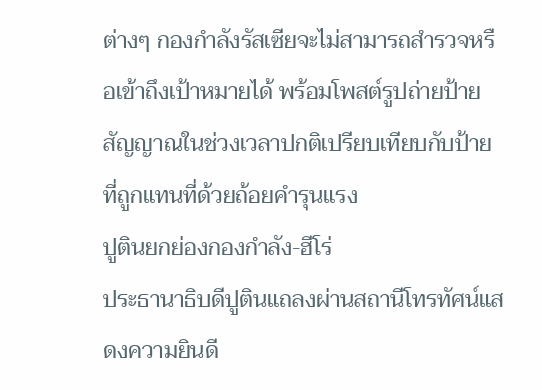ต่างๆ กองกำลังรัสเซียจะไม่สามารถสำรวจหรือเข้าถึงเป้าหมายได้ พร้อมโพสต์รูปถ่ายป้ายสัญญาณในช่วงเวลาปกติเปรียบเทียบกับป้ายที่ถูกแทนที่ด้วยถ้อยคำรุนแรง
ปูตินยกย่องกองกำลัง-ฮีโร่
ประธานาธิบดีปูตินแถลงผ่านสถานีโทรทัศน์แสดงความยินดี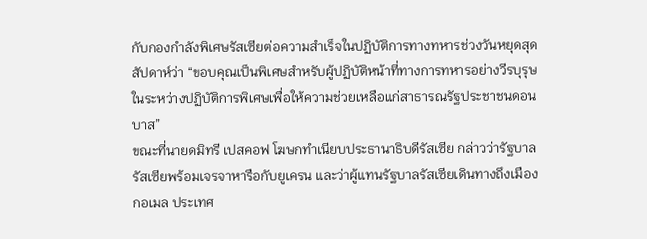กับกองกำลังพิเศษรัสเซียต่อความสำเร็จในปฏิบัติการทางทหารช่วงวันหยุดสุดสัปดาห์ว่า “ขอบคุณเป็นพิเศษสำหรับผู้ปฏิบัติหน้าที่ทางการทหารอย่างวีรบุรุษในระหว่างปฏิบัติการพิเศษเพื่อให้ความช่วยเหลือแก่สาธารณรัฐประชาชนดอนบาส”
ขณะที่นายดมิทรี เปสคอฟ โฆษกทำเนียบประธานาธิบดีรัสเซีย กล่าวว่ารัฐบาลรัสเซียพร้อมเจรจาหารือกับยูเครน และว่าผู้แทนรัฐบาลรัสเซียเดินทางถึงเมืองกอเมล ประเทศ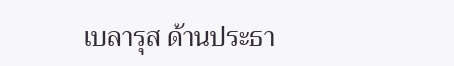เบลารุส ด้านประธา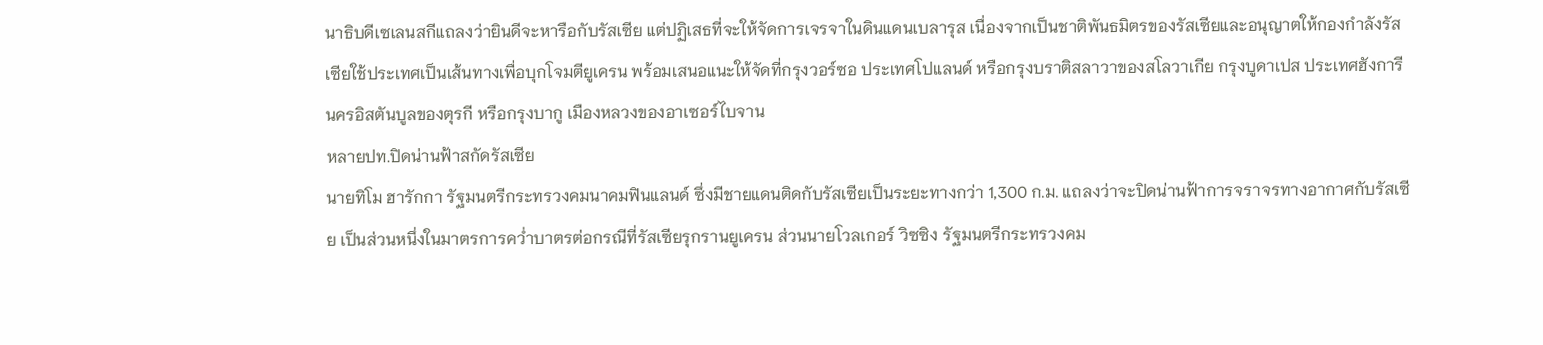นาธิบดีเซเลนสกีแถลงว่ายินดีจะหารือกับรัสเซีย แต่ปฏิเสธที่จะให้จัดการเจรจาในดินแดนเบลารุส เนื่องจากเป็นชาติพันธมิตรของรัสเซียและอนุญาตให้กองกำลังรัสเซียใช้ประเทศเป็นเส้นทางเพื่อบุกโจมตียูเครน พร้อมเสนอแนะให้จัดที่กรุงวอร์ซอ ประเทศโปแลนด์ หรือกรุงบราติสลาวาของสโลวาเกีย กรุงบูดาเปส ประเทศฮังการี นครอิสตันบูลของตุรกี หรือกรุงบากู เมืองหลวงของอาเซอร์ไบจาน
หลายปท.ปิดน่านฟ้าสกัดรัสเซีย
นายทิโม ฮารักกา รัฐมนตรีกระทรวงคมนาคมฟินแลนด์ ซึ่งมีชายแดนติดกับรัสเซียเป็นระยะทางกว่า 1,300 ก.ม. แถลงว่าจะปิดน่านฟ้าการจราจรทางอากาศกับรัสเซีย เป็นส่วนหนึ่งในมาตรการคว่ำบาตรต่อกรณีที่รัสเซียรุกรานยูเครน ส่วนนายโวลเกอร์ วิซซิง รัฐมนตรีกระทรวงคม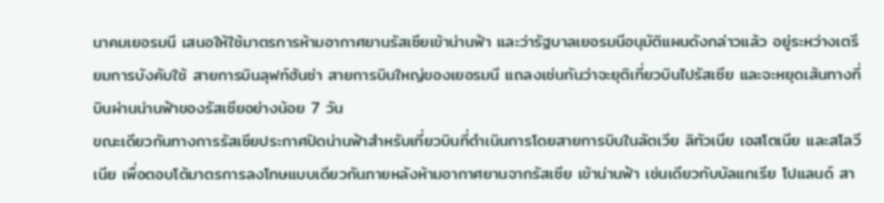นาคมเยอรมนี เสนอให้ใช้มาตรการห้ามอากาศยานรัสเซียเข้าน่านฟ้า และว่ารัฐบาลเยอรมนีอนุมัติแผนดังกล่าวแล้ว อยู่ระหว่างเตรียมการบังคับใช้ สายการบินลุฟท์ฮันซ่า สายการบินใหญ่ของเยอรมนี แถลงเช่นกันว่าจะยุติเที่ยวบินไปรัสเซีย และจะหยุดเส้นทางที่บินผ่านน่านฟ้าของรัสเซียอย่างน้อย 7 วัน
ขณะเดียวกันทางการรัสเซียประกาศปิดน่านฟ้าสำหรับเที่ยวบินที่ดำเนินการโดยสายการบินในลัตเวีย ลิทัวเนีย เอสโตเนีย และสโลวีเนีย เพื่อตอบโต้มาตรการลงโทษแบบเดียวกันภายหลังห้ามอากาศยานจากรัสเซีย เข้าน่านฟ้า เช่นเดียวกับบัลแกเรีย โปแลนด์ สา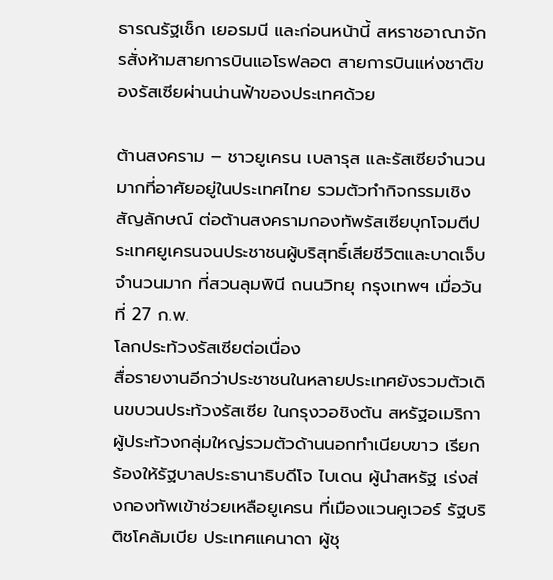ธารณรัฐเช็ก เยอรมนี และก่อนหน้านี้ สหราชอาณาจักรสั่งห้ามสายการบินแอโรฟลอต สายการบินแห่งชาติของรัสเซียผ่านน่านฟ้าของประเทศด้วย

ต้านสงคราม – ชาวยูเครน เบลารุส และรัสเซียจำนวนมากที่อาศัยอยู่ในประเทศไทย รวมตัวทำกิจกรรมเชิงสัญลักษณ์ ต่อต้านสงครามกองทัพรัสเซียบุกโจมตีประเทศยูเครนจนประชาชนผู้บริสุทธิ์เสียชีวิตและบาดเจ็บจำนวนมาก ที่สวนลุมพินี ถนนวิทยุ กรุงเทพฯ เมื่อวันที่ 27 ก.พ.
โลกประท้วงรัสเซียต่อเนื่อง
สื่อรายงานอีกว่าประชาชนในหลายประเทศยังรวมตัวเดินขบวนประท้วงรัสเซีย ในกรุงวอชิงตัน สหรัฐอเมริกา ผู้ประท้วงกลุ่มใหญ่รวมตัวด้านนอกทำเนียบขาว เรียกร้องให้รัฐบาลประธานาธิบดีโจ ไบเดน ผู้นำสหรัฐ เร่งส่งกองทัพเข้าช่วยเหลือยูเครน ที่เมืองแวนคูเวอร์ รัฐบริติชโคลัมเบีย ประเทศแคนาดา ผู้ชุ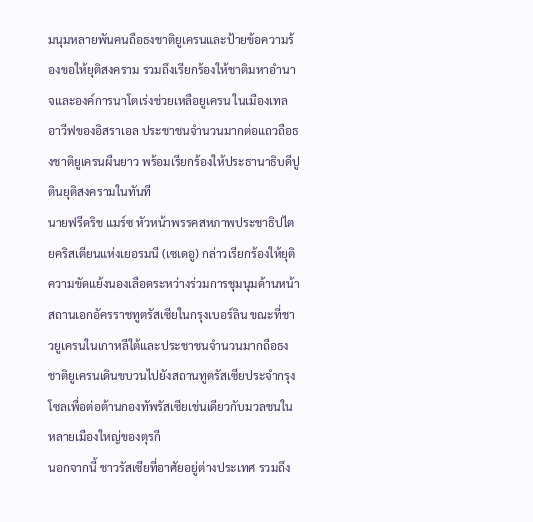มนุมหลายพันคนถือธงชาติยูเครนและป้ายข้อความร้องขอให้ยุติสงคราม รวมถึงเรียกร้องให้ชาติมหาอำนาจและองค์การนาโตเร่งช่วยเหลือยูเครน ในเมืองเทลอาวีฟของอิสราเอล ประชาชนจำนวนมากต่อแถวถือธงชาติยูเครนผืนยาว พร้อมเรียกร้องให้ประธานาธิบดีปูตินยุติสงครามในทันที
นายฟรีดริช แมร์ซ หัวหน้าพรรคสหภาพประชาธิปไตยคริสเตียนแห่งเยอรมนี (เซเดอู) กล่าวเรียกร้องให้ยุติความขัดแย้งนองเลือดระหว่างร่วมการชุมนุมด้านหน้าสถานเอกอัครราชทูตรัสเซียในกรุงเบอร์ลิน ขณะที่ชาวยูเครนในเกาหลีใต้และประชาชนจำนวนมากถือธงชาติยูเครนเดินขบวนไปยังสถานทูตรัสเซียประจำกรุงโซลเพื่อต่อต้านกองทัพรัสเซียเช่นเดียวกับมวลชนในหลายเมืองใหญ่ของตุรกี
นอกจากนี้ ชาวรัสเซียที่อาศัยอยู่ต่างประเทศ รวมถึง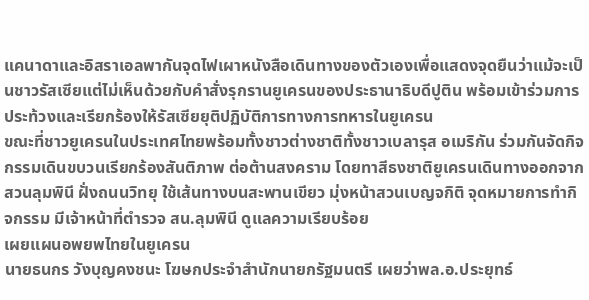แคนาดาและอิสราเอลพากันจุดไฟเผาหนังสือเดินทางของตัวเองเพื่อแสดงจุดยืนว่าแม้จะเป็นชาวรัสเซียแต่ไม่เห็นด้วยกับคำสั่งรุกรานยูเครนของประธานาธิบดีปูติน พร้อมเข้าร่วมการประท้วงและเรียกร้องให้รัสเซียยุติปฏิบัติการทางการทหารในยูเครน
ขณะที่ชาวยูเครนในประเทศไทยพร้อมทั้งชาวต่างชาติทั้งชาวเบลารุส อเมริกัน ร่วมกันจัดกิจกรรมเดินขบวนเรียกร้องสันติภาพ ต่อต้านสงคราม โดยทาสีธงชาติยูเครนเดินทางออกจากสวนลุมพินี ฝั่งถนนวิทยุ ใช้เส้นทางบนสะพานเขียว มุ่งหน้าสวนเบญจกิติ จุดหมายการทำกิจกรรม มีเจ้าหน้าที่ตำรวจ สน.ลุมพินี ดูแลความเรียบร้อย
เผยแผนอพยพไทยในยูเครน
นายธนกร วังบุญคงชนะ โฆษกประจำสำนักนายกรัฐมนตรี เผยว่าพล.อ.ประยุทธ์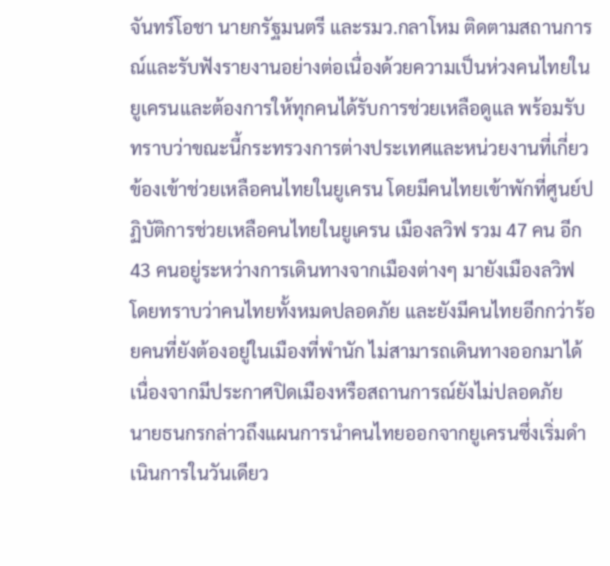จันทร์โอชา นายกรัฐมนตรี และรมว.กลาโหม ติดตามสถานการณ์และรับฟังรายงานอย่างต่อเนื่องด้วยความเป็นห่วงคนไทยในยูเครนและต้องการให้ทุกคนได้รับการช่วยเหลือดูแล พร้อมรับทราบว่าขณะนี้กระทรวงการต่างประเทศและหน่วยงานที่เกี่ยวข้องเข้าช่วยเหลือคนไทยในยูเครน โดยมีคนไทยเข้าพักที่ศูนย์ปฏิบัติการช่วยเหลือคนไทยในยูเครน เมืองลวิฟ รวม 47 คน อีก 43 คนอยู่ระหว่างการเดินทางจากเมืองต่างๆ มายังเมืองลวิฟ โดยทราบว่าคนไทยทั้งหมดปลอดภัย และยังมีคนไทยอีกกว่าร้อยคนที่ยังต้องอยู่ในเมืองที่พำนัก ไม่สามารถเดินทางออกมาได้เนื่องจากมีประกาศปิดเมืองหรือสถานการณ์ยังไม่ปลอดภัย
นายธนกรกล่าวถึงแผนการนำคนไทยออกจากยูเครนซึ่งเริ่มดำเนินการในวันเดียว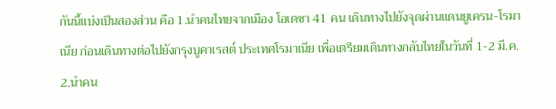กันนี้แบ่งเป็นสองส่วน คือ 1.นำคนไทยจากเมือง โอเดซา 41 คน เดินทางไปยังจุดผ่านแดนยูเครน-โรมาเนีย ก่อนเดินทางต่อไปยังกรุงบูคาเรสต์ ประเทศโรมาเนีย เพื่อเตรียมเดินทางกลับไทยในวันที่ 1-2 มี.ค. 2.นำคน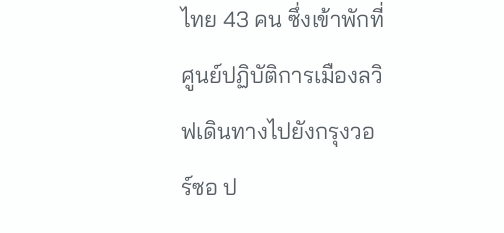ไทย 43 คน ซึ่งเข้าพักที่ศูนย์ปฏิบัติการเมืองลวิฟเดินทางไปยังกรุงวอร์ซอ ป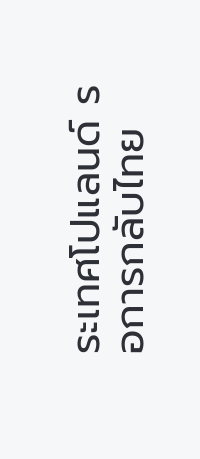ระเทศโปแลนด์ รอการกลับไทย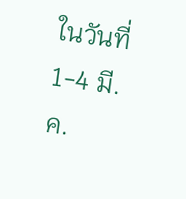ในวันที่ 1-4 มี.ค.